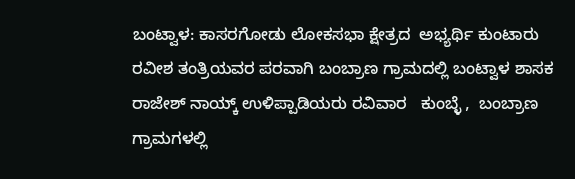ಬಂಟ್ವಾಳ: ಕಾಸರಗೋಡು ಲೋಕಸಭಾ ಕ್ಷೇತ್ರದ  ಅಭ್ಯರ್ಥಿ ಕುಂಟಾರು ರವೀಶ ತಂತ್ರಿಯವರ ಪರವಾಗಿ ಬಂಬ್ರಾಣ ಗ್ರಾಮದಲ್ಲಿ ಬಂಟ್ವಾಳ ಶಾಸಕ  ರಾಜೇಶ್ ನಾಯ್ಕ್ ಉಳಿಪ್ಪಾಡಿಯರು ರವಿವಾರ   ಕುಂಬ್ಳೆ ,  ಬಂಬ್ರಾಣ ಗ್ರಾಮಗಳಲ್ಲಿ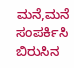ಮನೆ,ಮನೆ ಸಂಪರ್ಕಿಸಿ ಬಿರುಸಿನ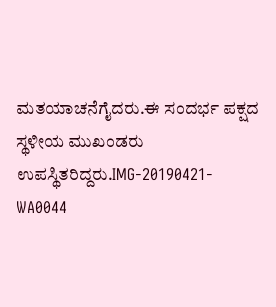ಮತಯಾಚನೆಗೈದರು.ಈ ಸಂದರ್ಭ ಪಕ್ಷದ   ಸ್ಥಳೀಯ ಮುಖಂಡರು ಉಪಸ್ಥಿತರಿದ್ದರು.IMG-20190421-WA0044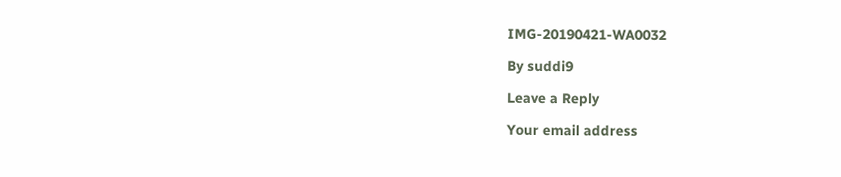IMG-20190421-WA0032

By suddi9

Leave a Reply

Your email address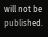will not be published.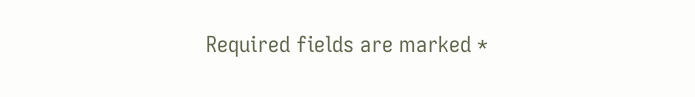Required fields are marked *